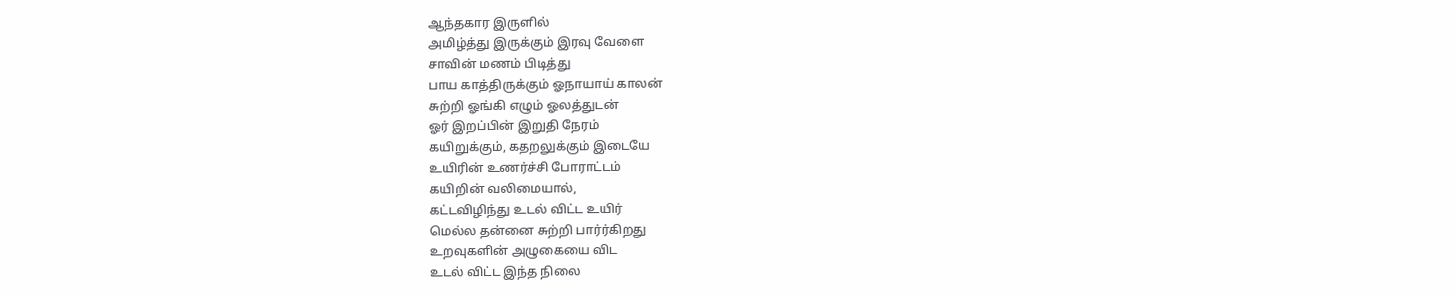ஆந்தகார இருளில்
அமிழ்த்து இருக்கும் இரவு வேளை
சாவின் மணம் பிடித்து
பாய காத்திருக்கும் ஓநாயாய் காலன்
சுற்றி ஓங்கி எழும் ஓலத்துடன்
ஓர் இறப்பின் இறுதி நேரம்
கயிறுக்கும், கதறலுக்கும் இடையே
உயிரின் உணர்ச்சி போராட்டம்
கயிறின் வலிமையால்,
கட்டவிழிந்து உடல் விட்ட உயிர்
மெல்ல தன்னை சுற்றி பார்ர்கிறது
உறவுகளின் அழுகையை விட
உடல் விட்ட இந்த நிலை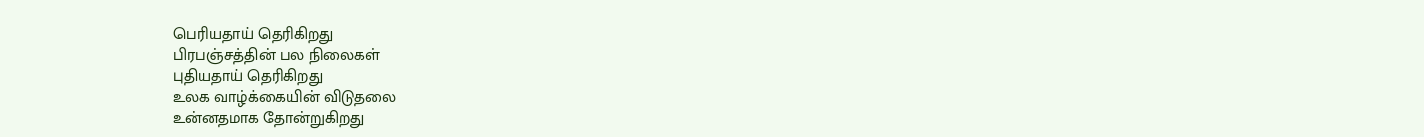பெரியதாய் தெரிகிறது
பிரபஞ்சத்தின் பல நிலைகள்
புதியதாய் தெரிகிறது
உலக வாழ்க்கையின் விடுதலை
உன்னதமாக தோன்றுகிறது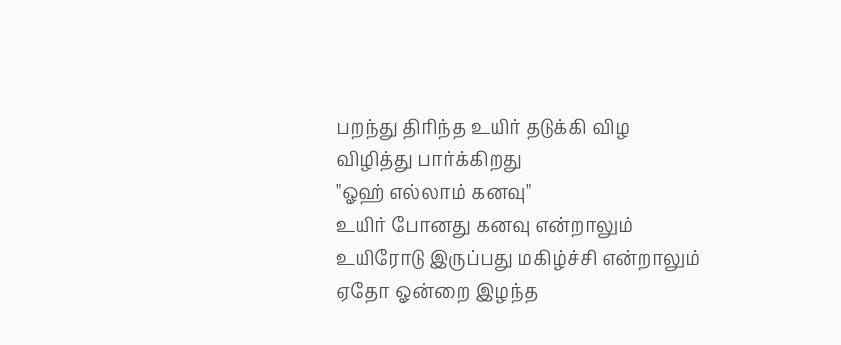பறந்து திரிந்த உயிர் தடுக்கி விழ
விழித்து பார்க்கிறது
"ஓஹ் எல்லாம் கனவு"
உயிர் போனது கனவு என்றாலும்
உயிரோடு இருப்பது மகிழ்ச்சி என்றாலும்
ஏதோ ஓன்றை இழந்த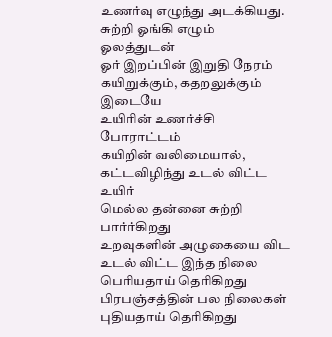உணர்வு எழுந்து அடக்கியது.
சுற்றி ஓங்கி எழும் ஓலத்துடன்
ஓர் இறப்பின் இறுதி நேரம்
கயிறுக்கும், கதறலுக்கும் இடையே
உயிரின் உணர்ச்சி போராட்டம்
கயிறின் வலிமையால்,
கட்டவிழிந்து உடல் விட்ட உயிர்
மெல்ல தன்னை சுற்றி பார்ர்கிறது
உறவுகளின் அழுகையை விட
உடல் விட்ட இந்த நிலை
பெரியதாய் தெரிகிறது
பிரபஞ்சத்தின் பல நிலைகள்
புதியதாய் தெரிகிறது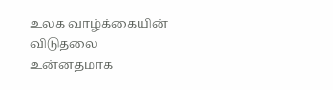உலக வாழ்க்கையின் விடுதலை
உன்னதமாக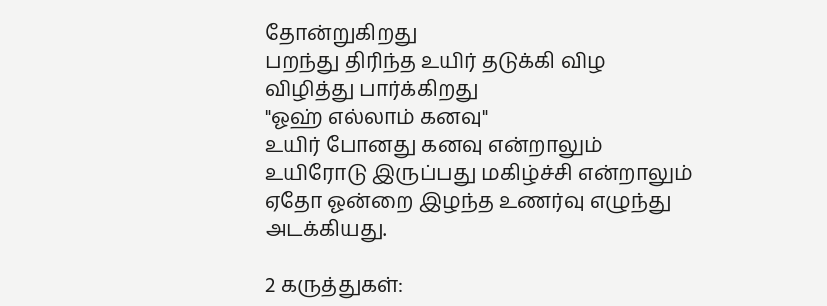தோன்றுகிறது
பறந்து திரிந்த உயிர் தடுக்கி விழ
விழித்து பார்க்கிறது
"ஓஹ் எல்லாம் கனவு"
உயிர் போனது கனவு என்றாலும்
உயிரோடு இருப்பது மகிழ்ச்சி என்றாலும்
ஏதோ ஓன்றை இழந்த உணர்வு எழுந்து அடக்கியது.

2 கருத்துகள்: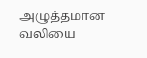அழுத்தமான வலியை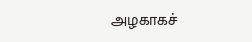அழகாகச்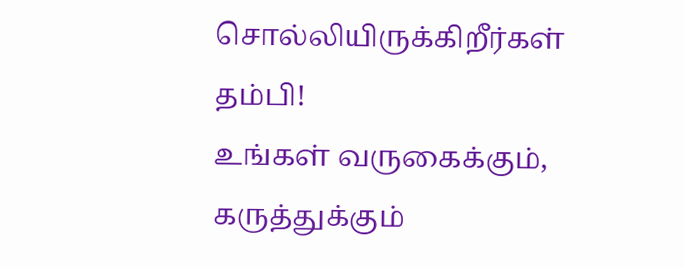சொல்லியிருக்கிறீர்கள் தம்பி!
உங்கள் வருகைக்கும், கருத்துக்கும்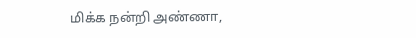மிக்க நன்றி அண்ணா,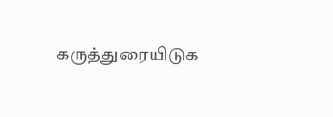கருத்துரையிடுக